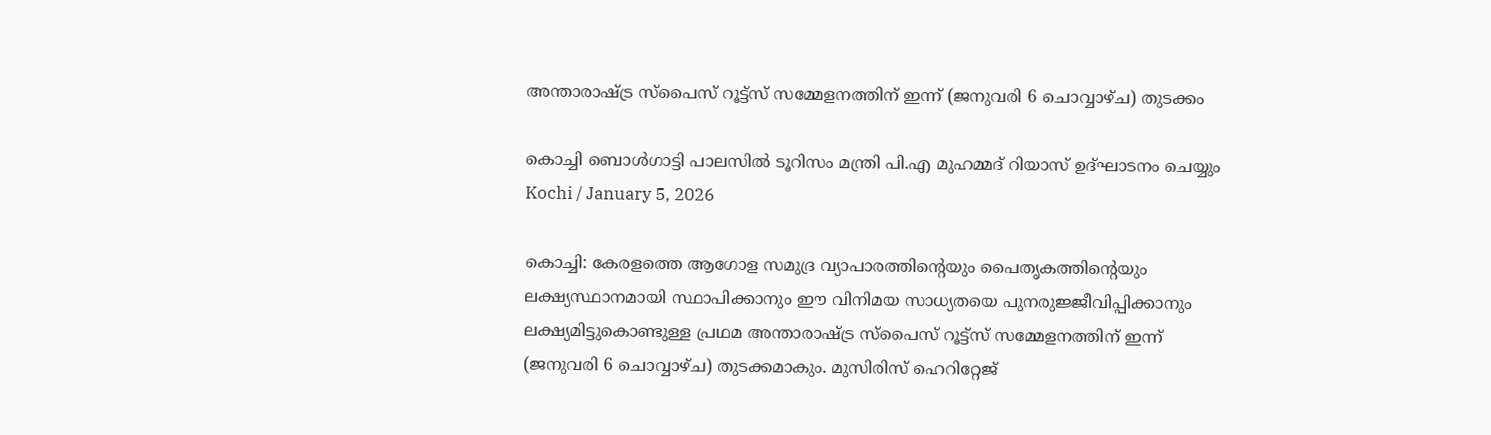അന്താരാഷ്ട്ര സ്‌പൈസ് റൂട്ട്‌സ് സമ്മേളനത്തിന് ഇന്ന് (ജനുവരി 6 ചൊവ്വാഴ്ച) തുടക്കം

കൊച്ചി ബൊള്‍ഗാട്ടി പാലസില്‍ ടൂറിസം മന്ത്രി പി.എ മുഹമ്മദ് റിയാസ് ഉദ്ഘാടനം ചെയ്യും
Kochi / January 5, 2026

കൊച്ചി: കേരളത്തെ ആഗോള സമുദ്ര വ്യാപാരത്തിന്റെയും പൈതൃകത്തിന്റെയും ലക്ഷ്യസ്ഥാനമായി സ്ഥാപിക്കാനും ഈ വിനിമയ സാധ്യതയെ പുനരുജ്ജീവിപ്പിക്കാനും ലക്ഷ്യമിട്ടുകൊണ്ടുള്ള പ്രഥമ അന്താരാഷ്ട്ര സ്‌പൈസ് റൂട്ട്‌സ് സമ്മേളനത്തിന് ഇന്ന് (ജനുവരി 6 ചൊവ്വാഴ്ച) തുടക്കമാകും. മുസിരിസ് ഹെറിറ്റേജ്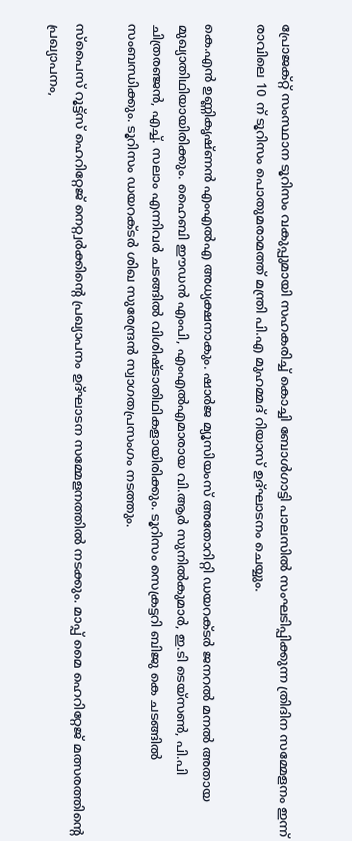പ്രോജക്റ്റ് സംസ്ഥാന ടൂറിസം വകുപ്പുമായി സഹകരിച്ച് കൊച്ചി ബോള്‍ഗാട്ടി പാലസില്‍ സംഘടിപ്പിക്കുന്ന ത്രിദിന സമ്മേളനം ഇന്ന് രാവിലെ 10 ന് ടൂറിസം പൊതുമരാമത്ത് മന്ത്രി പി.എ മുഹമ്മദ് റിയാസ് ഉദ്ഘാടനം ചെയ്യും.

കെ.എന്‍ ഉണ്ണികൃഷ്ണന്‍ എംഎല്‍എ അധ്യക്ഷനാകും. ഷാര്‍ജ മ്യൂസിയംസ് അതോറിറ്റി ഡയറക്ടര്‍ ജനറല്‍ മനല്‍ അതായ മുഖ്യാതിഥിയായിരിക്കും. ഹൈബി ഈഡന്‍ എംപി, എംഎല്‍എമാരായ വി.ആര്‍ സുനില്‍കുമാര്‍, ഇ.ടി ടെയ്സണ്‍, പി.പി ചിത്രരഞ്ജന്‍, എച്ച്. സലാം എന്നിവര്‍ ചടങ്ങില്‍ വിശിഷ്ടാതിഥികളായിരിക്കും. ടൂറിസം സെക്രട്ടറി ബിജു കെ ചടങ്ങില്‍ സംബന്ധിക്കും. ടൂറിസം ഡയറക്ടര്‍ ശിഖ സുരേന്ദ്രന്‍ സ്വാഗതപ്രസംഗം നടത്തും.

സ്‌പൈസ് റൂട്ട്‌സ് ഹെറിറ്റേജ് നെറ്റ്വര്‍ക്കിന്റെ പ്രഖ്യാപനം ഉദ്ഘാടന സമ്മേളനത്തില്‍ നടക്കും. മാപ്പ് മൈ ഹെറിറ്റേജ് മത്സരത്തിന്റെ പ്രഖ്യാപനം,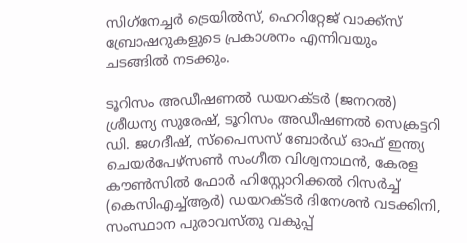സിഗ്‌നേച്ചര്‍ ട്രെയില്‍സ്, ഹെറിറ്റേജ് വാക്ക്സ് ബ്രോഷറുകളുടെ പ്രകാശനം എന്നിവയും ചടങ്ങില്‍ നടക്കും.

ടൂറിസം അഡീഷണല്‍ ഡയറക്ടര്‍ (ജനറല്‍) ശ്രീധന്യ സുരേഷ്, ടൂറിസം അഡീഷണല്‍ സെക്രട്ടറി ഡി. ജഗദീഷ്, സ്പൈസസ് ബോര്‍ഡ് ഓഫ് ഇന്ത്യ ചെയര്‍പേഴ്സണ്‍ സംഗീത വിശ്വനാഥന്‍, കേരള കൗണ്‍സില്‍ ഫോര്‍ ഹിസ്റ്റോറിക്കല്‍ റിസര്‍ച്ച് (കെസിഎച്ച്ആര്‍) ഡയറക്ടര്‍ ദിനേശന്‍ വടക്കിനി, സംസ്ഥാന പുരാവസ്തു വകുപ്പ്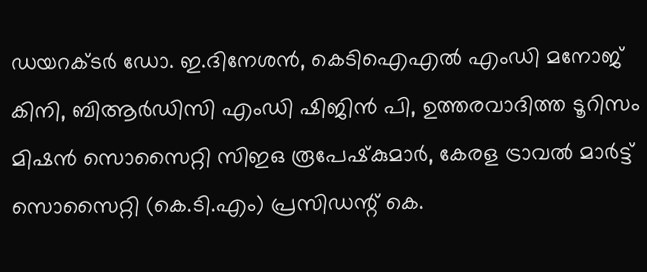ഡയറക്ടര്‍ ഡോ. ഇ.ദിനേശന്‍, കെടിഐഎല്‍ എംഡി മനോജ് കിനി, ബിആര്‍ഡിസി എംഡി ഷിജിന്‍ പി, ഉത്തരവാദിത്ത ടൂറിസം മിഷന്‍ സൊസൈറ്റി സിഇഒ രൂപേഷ്‌കുമാര്‍, കേരള ട്രാവല്‍ മാര്‍ട്ട് സൊസൈറ്റി (കെ.ടി.എം) പ്രസിഡന്റ് കെ.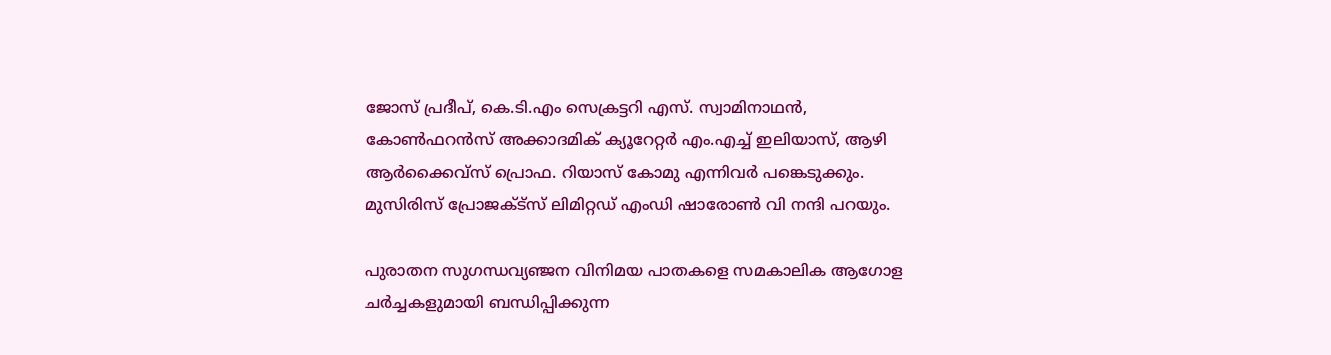ജോസ് പ്രദീപ്, കെ.ടി.എം സെക്രട്ടറി എസ്. സ്വാമിനാഥന്‍, കോണ്‍ഫറന്‍സ് അക്കാദമിക് ക്യൂറേറ്റര്‍ എം.എച്ച് ഇലിയാസ്, ആഴി ആര്‍ക്കൈവ്‌സ് പ്രൊഫ. റിയാസ് കോമു എന്നിവര്‍ പങ്കെടുക്കും. മുസിരിസ് പ്രോജക്ട്സ് ലിമിറ്റഡ് എംഡി ഷാരോണ്‍ വി നന്ദി പറയും.

പുരാതന സുഗന്ധവ്യഞ്ജന വിനിമയ പാതകളെ സമകാലിക ആഗോള ചര്‍ച്ചകളുമായി ബന്ധിപ്പിക്കുന്ന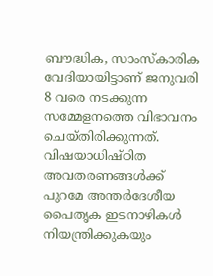ബൗദ്ധിക, സാംസ്‌കാരിക വേദിയായിട്ടാണ് ജനുവരി 8 വരെ നടക്കുന്ന സമ്മേളനത്തെ വിഭാവനം ചെയ്തിരിക്കുന്നത്. വിഷയാധിഷ്ഠിത അവതരണങ്ങള്‍ക്ക് പുറമേ അന്തര്‍ദേശീയ പൈതൃക ഇടനാഴികള്‍ നിയന്ത്രിക്കുകയും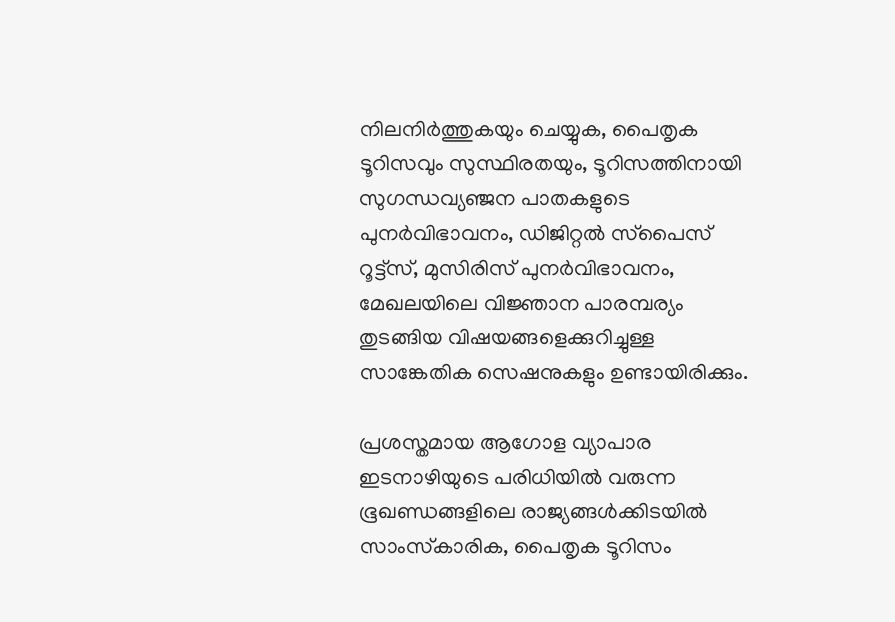നിലനിര്‍ത്തുകയും ചെയ്യുക, പൈതൃക ടൂറിസവും സുസ്ഥിരതയും, ടൂറിസത്തിനായി സുഗന്ധവ്യഞ്ജന പാതകളുടെ പുനര്‍വിഭാവനം, ഡിജിറ്റല്‍ സ്‌പൈസ് റൂട്ട്‌സ്, മുസിരിസ് പുനര്‍വിഭാവനം, മേഖലയിലെ വിജ്ഞാന പാരമ്പര്യം തുടങ്ങിയ വിഷയങ്ങളെക്കുറിച്ചുള്ള സാങ്കേതിക സെഷനുകളും ഉണ്ടായിരിക്കും.

പ്രശസ്തമായ ആഗോള വ്യാപാര ഇടനാഴിയുടെ പരിധിയില്‍ വരുന്ന ഭൂഖണ്ഡങ്ങളിലെ രാജ്യങ്ങള്‍ക്കിടയില്‍ സാംസ്‌കാരിക, പൈതൃക ടൂറിസം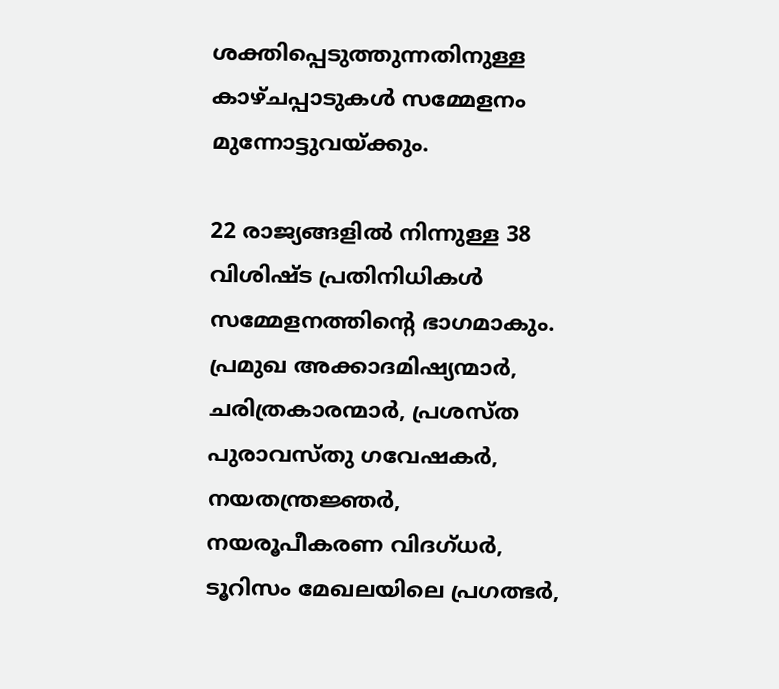ശക്തിപ്പെടുത്തുന്നതിനുള്ള കാഴ്ചപ്പാടുകള്‍ സമ്മേളനം മുന്നോട്ടുവയ്ക്കും.

22 രാജ്യങ്ങളില്‍ നിന്നുള്ള 38 വിശിഷ്ട പ്രതിനിധികള്‍ സമ്മേളനത്തിന്റെ ഭാഗമാകും. പ്രമുഖ അക്കാദമിഷ്യന്മാര്‍, ചരിത്രകാരന്മാര്‍, പ്രശസ്ത പുരാവസ്തു ഗവേഷകര്‍, നയതന്ത്രജ്ഞര്‍, നയരൂപീകരണ വിദഗ്ധര്‍, ടൂറിസം മേഖലയിലെ പ്രഗത്ഭര്‍,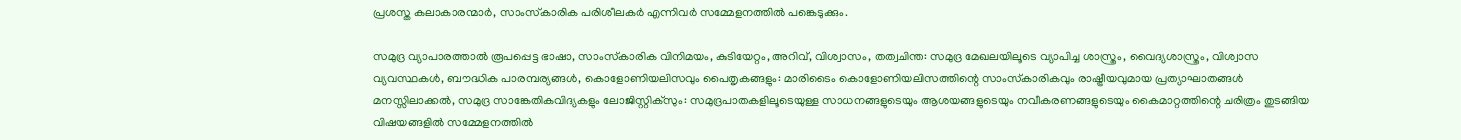പ്രശസ്ത കലാകാരന്മാര്‍, സാംസ്‌കാരിക പരിശീലകര്‍ എന്നിവര്‍ സമ്മേളനത്തില്‍ പങ്കെടുക്കും.

സമുദ്ര വ്യാപാരത്താല്‍ രൂപപ്പെട്ട ഭാഷാ, സാംസ്‌കാരിക വിനിമയം, കുടിയേറ്റം, അറിവ്, വിശ്വാസം, തത്വചിന്ത: സമുദ്ര മേഖലയിലൂടെ വ്യാപിച്ച ശാസ്ത്രം, വൈദ്യശാസ്ത്രം, വിശ്വാസ വ്യവസ്ഥകള്‍, ബൗദ്ധിക പാരമ്പര്യങ്ങള്‍, കൊളോണിയലിസവും പൈതൃകങ്ങളും: മാരിടൈം കൊളോണിയലിസത്തിന്റെ സാംസ്‌കാരികവും രാഷ്ട്രീയവുമായ പ്രത്യാഘാതങ്ങള്‍ മനസ്സിലാക്കല്‍, സമുദ്ര സാങ്കേതികവിദ്യകളും ലോജിസ്റ്റിക്‌സും: സമുദ്രപാതകളിലൂടെയുള്ള സാധനങ്ങളുടെയും ആശയങ്ങളുടെയും നവീകരണങ്ങളുടെയും കൈമാറ്റത്തിന്റെ ചരിത്രം തുടങ്ങിയ വിഷയങ്ങളില്‍ സമ്മേളനത്തില്‍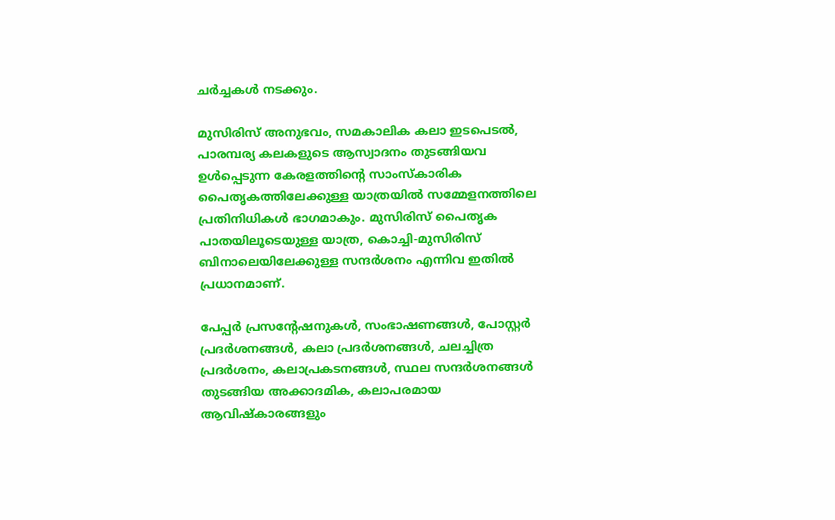ചര്‍ച്ചകള്‍ നടക്കും.

മുസിരിസ് അനുഭവം, സമകാലിക കലാ ഇടപെടല്‍, പാരമ്പര്യ കലകളുടെ ആസ്വാദനം തുടങ്ങിയവ ഉള്‍പ്പെടുന്ന കേരളത്തിന്റെ സാംസ്‌കാരിക പൈതൃകത്തിലേക്കുള്ള യാത്രയില്‍ സമ്മേളനത്തിലെ പ്രതിനിധികള്‍ ഭാഗമാകും. മുസിരിസ് പൈതൃക പാതയിലൂടെയുള്ള യാത്ര, കൊച്ചി-മുസിരിസ് ബിനാലെയിലേക്കുള്ള സന്ദര്‍ശനം എന്നിവ ഇതില്‍ പ്രധാനമാണ്.

പേപ്പര്‍ പ്രസന്റേഷനുകള്‍, സംഭാഷണങ്ങള്‍, പോസ്റ്റര്‍ പ്രദര്‍ശനങ്ങള്‍, കലാ പ്രദര്‍ശനങ്ങള്‍, ചലച്ചിത്ര പ്രദര്‍ശനം, കലാപ്രകടനങ്ങള്‍, സ്ഥല സന്ദര്‍ശനങ്ങള്‍ തുടങ്ങിയ അക്കാദമിക, കലാപരമായ ആവിഷ്‌കാരങ്ങളും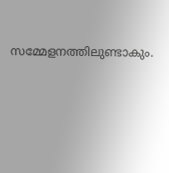സമ്മേളനത്തിലുണ്ടാകും.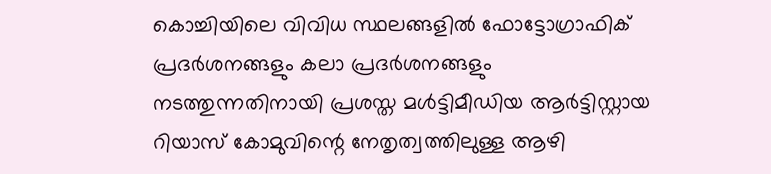കൊച്ചിയിലെ വിവിധ സ്ഥലങ്ങളില്‍ ഫോട്ടോഗ്രാഫിക് പ്രദര്‍ശനങ്ങളും കലാ പ്രദര്‍ശനങ്ങളും നടത്തുന്നതിനായി പ്രശസ്ത മള്‍ട്ടിമീഡിയ ആര്‍ട്ടിസ്റ്റായ റിയാസ് കോമുവിന്റെ നേതൃത്വത്തിലുള്ള ആഴി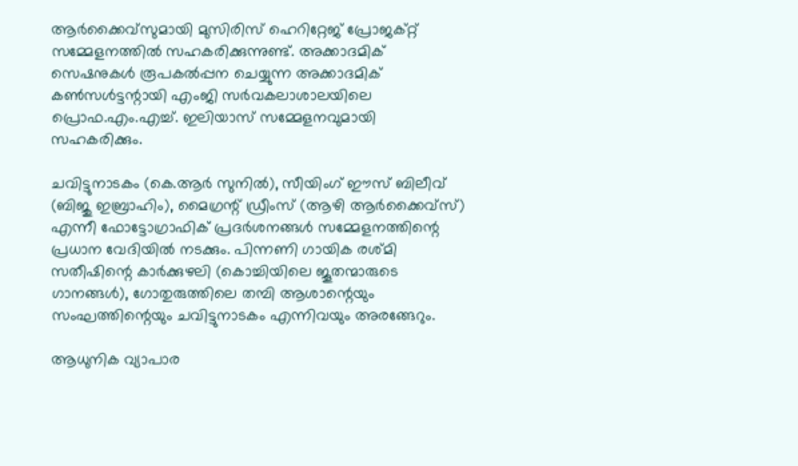ആര്‍ക്കൈവ്സുമായി മുസിരിസ് ഹെറിറ്റേജ് പ്രോജക്റ്റ് സമ്മേളനത്തില്‍ സഹകരിക്കുന്നുണ്ട്. അക്കാദമിക് സെഷനുകള്‍ രൂപകല്‍പ്പന ചെയ്യുന്ന അക്കാദമിക് കണ്‍സള്‍ട്ടന്റായി എംജി സര്‍വകലാശാലയിലെ പ്രൊഫ.എം.എച്ച്. ഇലിയാസ് സമ്മേളനവുമായി സഹകരിക്കും.

ചവിട്ടുനാടകം (കെ.ആര്‍ സുനില്‍), സീയിംഗ് ഈസ് ബിലീവ് (ബിജു ഇബ്രാഹിം), മൈഗ്രന്റ് ഡ്രീംസ് (ആഴി ആര്‍ക്കൈവ്സ്) എന്നീ ഫോട്ടോഗ്രാഫിക് പ്രദര്‍ശനങ്ങള്‍ സമ്മേളനത്തിന്റെ പ്രധാന വേദിയില്‍ നടക്കും. പിന്നണി ഗായിക രശ്മി സതീഷിന്റെ കാര്‍ക്കുഴലി (കൊച്ചിയിലെ ജൂതന്മാരുടെ ഗാനങ്ങള്‍), ഗോതുരുത്തിലെ തമ്പി ആശാന്റെയും സംഘത്തിന്റെയും ചവിട്ടുനാടകം എന്നിവയും അരങ്ങേറും.

ആധുനിക വ്യാപാര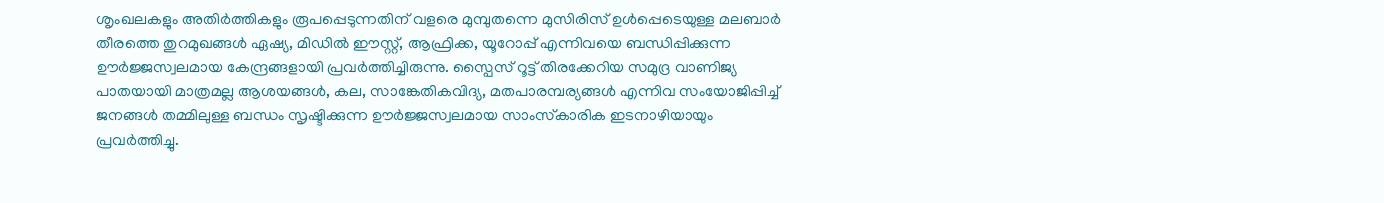ശൃംഖലകളും അതിര്‍ത്തികളും രൂപപ്പെടുന്നതിന് വളരെ മുമ്പുതന്നെ മുസിരിസ് ഉള്‍പ്പെടെയുള്ള മലബാര്‍ തീരത്തെ തുറമുഖങ്ങള്‍ ഏഷ്യ, മിഡില്‍ ഈസ്റ്റ്, ആഫ്രിക്ക, യൂറോപ്പ് എന്നിവയെ ബന്ധിപ്പിക്കുന്ന ഊര്‍ജ്ജസ്വലമായ കേന്ദ്രങ്ങളായി പ്രവര്‍ത്തിച്ചിരുന്നു. സ്പൈസ് റൂട്ട് തിരക്കേറിയ സമുദ്ര വാണിജ്യ പാതയായി മാത്രമല്ല ആശയങ്ങള്‍, കല, സാങ്കേതികവിദ്യ, മതപാരമ്പര്യങ്ങള്‍ എന്നിവ സംയോജിപ്പിച്ച് ജനങ്ങള്‍ തമ്മിലുള്ള ബന്ധം സൃഷ്ടിക്കുന്ന ഊര്‍ജ്ജസ്വലമായ സാംസ്‌കാരിക ഇടനാഴിയായും പ്രവര്‍ത്തിച്ചു.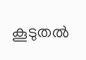കൂടുതല്‍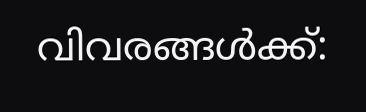വിവരങ്ങള്‍ക്ക്: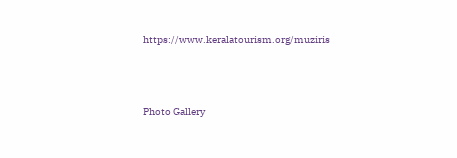https://www.keralatourism.org/muziris





Photo Gallery